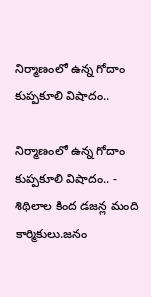నిర్మాణంలో ఉన్న గోదాం కుప్పకూలి విషాదం..

నిర్మాణంలో ఉన్న గోదాం కుప్పకూలి విషాదం.. - శిథిలాల కింద డజన్ల మంది కార్మికులు.జనం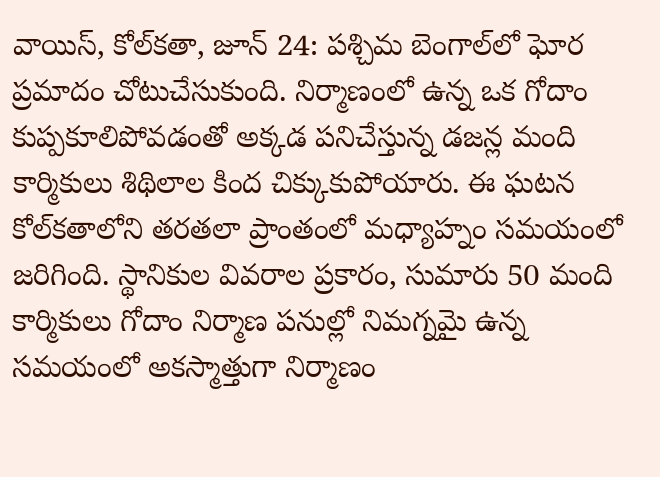వాయిస్, కోల్‌కతా, జూన్ 24: పశ్చిమ బెంగాల్‌లో ఘోర ప్రమాదం చోటుచేసుకుంది. నిర్మాణంలో ఉన్న ఒక గోదాం కుప్పకూలిపోవడంతో అక్కడ పనిచేస్తున్న డజన్ల మంది కార్మికులు శిథిలాల కింద చిక్కుకుపోయారు. ఈ ఘటన కోల్‌కతాలోని తరతలా ప్రాంతంలో మధ్యాహ్నం సమయంలో జరిగింది. స్థానికుల వివరాల ప్రకారం, సుమారు 50 మంది కార్మికులు గోదాం నిర్మాణ పనుల్లో నిమగ్నమై ఉన్న సమయంలో అకస్మాత్తుగా నిర్మాణం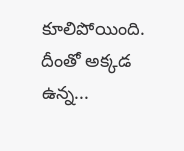కూలిపోయింది. దీంతో అక్కడ ఉన్న...